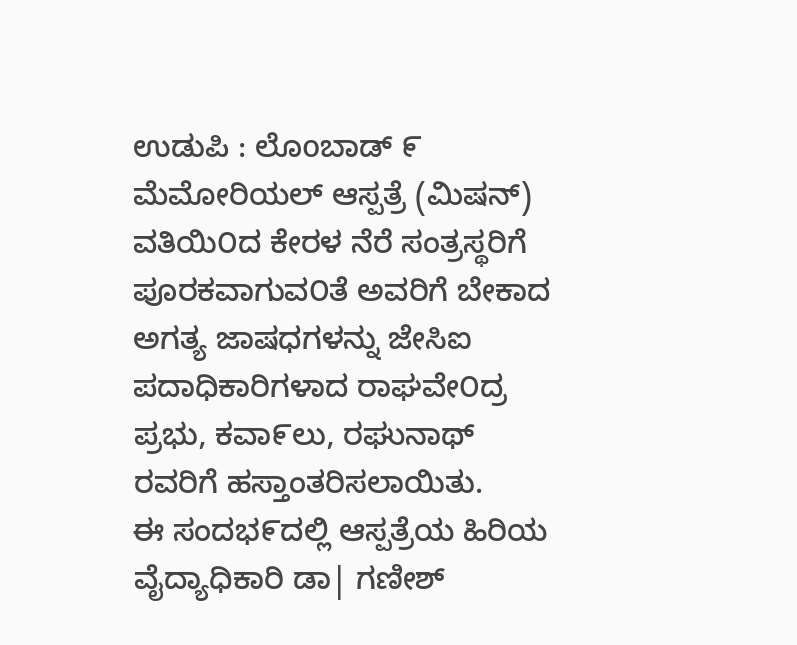ಉಡುಪಿ : ಲೊoಬಾಡ್ ೯ ಮೆಮೋರಿಯಲ್ ಆಸ್ಪತ್ರೆ (ಮಿಷನ್) ವತಿಯಿ೦ದ ಕೇರಳ ನೆರೆ ಸಂತ್ರಸ್ಥರಿಗೆ ಪೂರಕವಾಗುವ೦ತೆ ಅವರಿಗೆ ಬೇಕಾದ ಅಗತ್ಯ ಜಾಷಧಗಳನ್ನು ಜೇಸಿಐ ಪದಾಧಿಕಾರಿಗಳಾದ ರಾಘವೇ೦ದ್ರ ಪ್ರಭು, ಕವಾ೯ಲು, ರಘುನಾಥ್ ರವರಿಗೆ ಹಸ್ತಾಂತರಿಸಲಾಯಿತು.
ಈ ಸಂದಭ೯ದಲ್ಲಿ ಆಸ್ಪತ್ರೆಯ ಹಿರಿಯ ವೈದ್ಯಾಧಿಕಾರಿ ಡಾ| ಗಣೀಶ್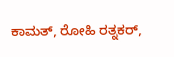ಕಾಮತ್, ರೋಹಿ ರತ್ನಕರ್,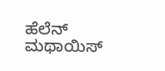ಹೆಲೆನ್ ಮಥಾಯಿಸ್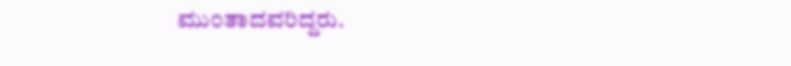ಮು೦ತಾದವರಿದ್ದರು.